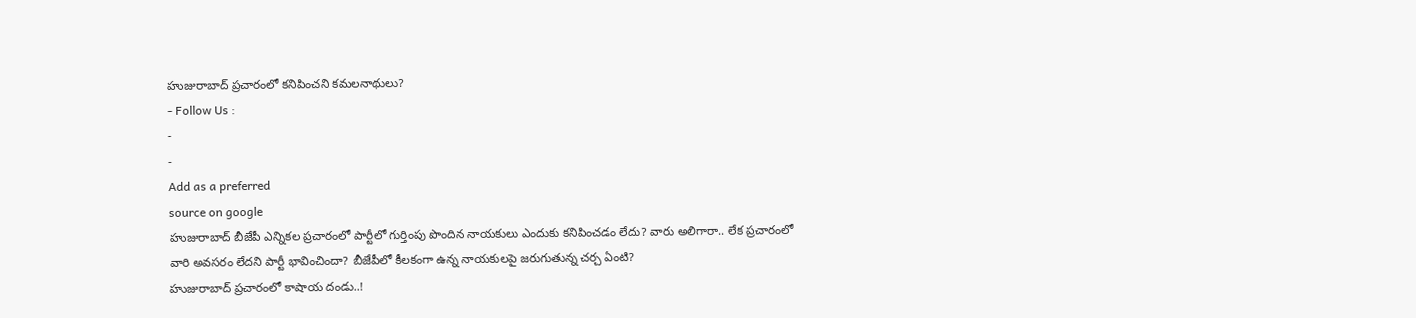హుజురాబాద్ ప్రచారంలో కనిపించని కమలనాథులు?
- Follow Us :
-
-
Add as a preferred
source on google
హుజురాబాద్ బీజేపీ ఎన్నికల ప్రచారంలో పార్టీలో గుర్తింపు పొందిన నాయకులు ఎందుకు కనిపించడం లేదు? వారు అలిగారా.. లేక ప్రచారంలో వారి అవసరం లేదని పార్టీ భావించిందా? బీజేపీలో కీలకంగా ఉన్న నాయకులపై జరుగుతున్న చర్చ ఏంటి?
హుజురాబాద్ ప్రచారంలో కాషాయ దండు..!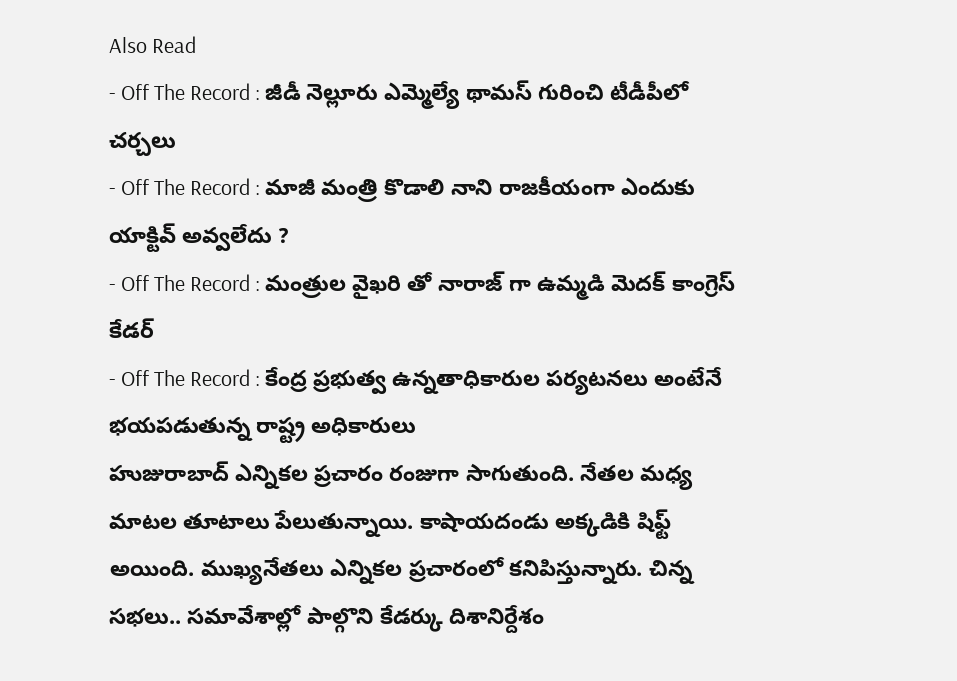Also Read
- Off The Record : జీడీ నెల్లూరు ఎమ్మెల్యే థామస్ గురించి టీడీపీలో చర్చలు
- Off The Record : మాజీ మంత్రి కొడాలి నాని రాజకీయంగా ఎందుకు యాక్టివ్ అవ్వలేదు ?
- Off The Record : మంత్రుల వైఖరి తో నారాజ్ గా ఉమ్మడి మెదక్ కాంగ్రెస్ కేడర్
- Off The Record : కేంద్ర ప్రభుత్వ ఉన్నతాధికారుల పర్యటనలు అంటేనే భయపడుతున్న రాష్ట్ర అధికారులు
హుజురాబాద్ ఎన్నికల ప్రచారం రంజుగా సాగుతుంది. నేతల మధ్య మాటల తూటాలు పేలుతున్నాయి. కాషాయదండు అక్కడికి షిఫ్ట్ అయింది. ముఖ్యనేతలు ఎన్నికల ప్రచారంలో కనిపిస్తున్నారు. చిన్న సభలు.. సమావేశాల్లో పాల్గొని కేడర్కు దిశానిర్దేశం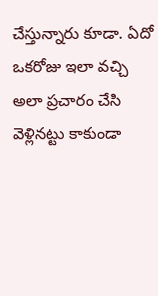చేస్తున్నారు కూడా. ఏదో ఒకరోజు ఇలా వచ్చి అలా ప్రచారం చేసి వెళ్లినట్టు కాకుండా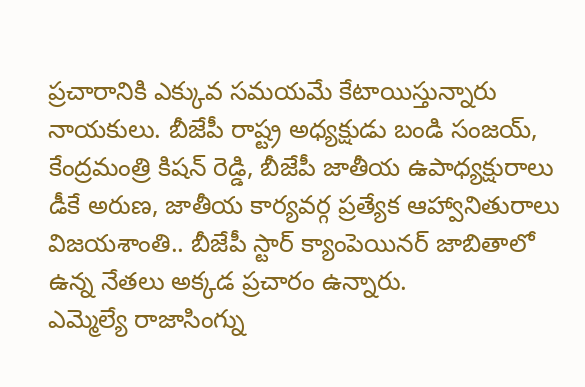ప్రచారానికి ఎక్కువ సమయమే కేటాయిస్తున్నారు నాయకులు. బీజేపీ రాష్ట్ర అధ్యక్షుడు బండి సంజయ్, కేంద్రమంత్రి కిషన్ రెడ్డి, బీజేపీ జాతీయ ఉపాధ్యక్షురాలు డీకే అరుణ, జాతీయ కార్యవర్గ ప్రత్యేక ఆహ్వానితురాలు విజయశాంతి.. బీజేపీ స్టార్ క్యాంపెయినర్ జాబితాలో ఉన్న నేతలు అక్కడ ప్రచారం ఉన్నారు.
ఎమ్మెల్యే రాజాసింగ్ను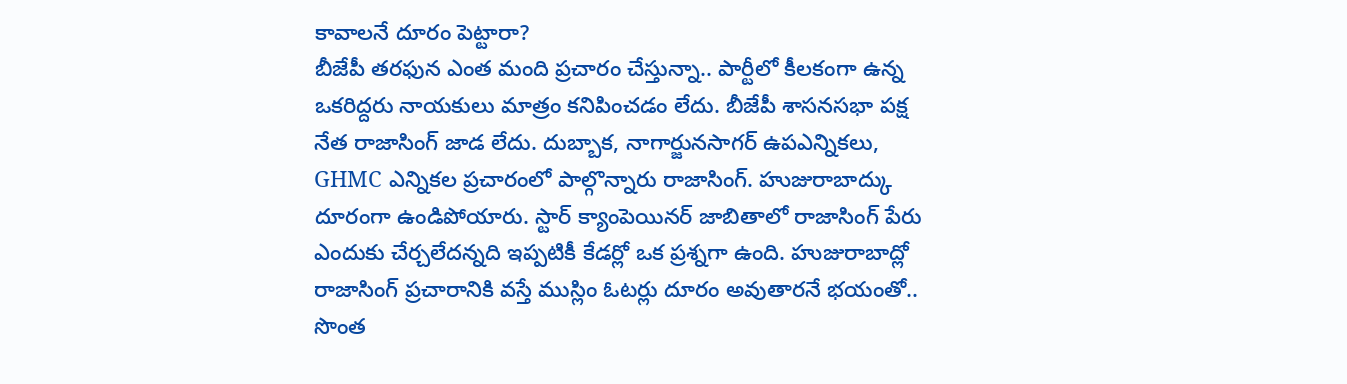కావాలనే దూరం పెట్టారా?
బీజేపీ తరఫున ఎంత మంది ప్రచారం చేస్తున్నా.. పార్టీలో కీలకంగా ఉన్న ఒకరిద్దరు నాయకులు మాత్రం కనిపించడం లేదు. బీజేపీ శాసనసభా పక్ష నేత రాజాసింగ్ జాడ లేదు. దుబ్బాక, నాగార్జునసాగర్ ఉపఎన్నికలు, GHMC ఎన్నికల ప్రచారంలో పాల్గొన్నారు రాజాసింగ్. హుజురాబాద్కు దూరంగా ఉండిపోయారు. స్టార్ క్యాంపెయినర్ జాబితాలో రాజాసింగ్ పేరు ఎందుకు చేర్చలేదన్నది ఇప్పటికీ కేడర్లో ఒక ప్రశ్నగా ఉంది. హుజురాబాద్లో రాజాసింగ్ ప్రచారానికి వస్తే ముస్లిం ఓటర్లు దూరం అవుతారనే భయంతో.. సొంత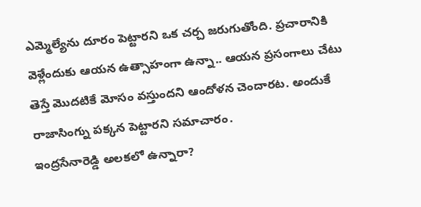ఎమ్మెల్యేను దూరం పెట్టారని ఒక చర్చ జరుగుతోంది. ప్రచారానికి వెళ్లేందుకు ఆయన ఉత్సాహంగా ఉన్నా.. ఆయన ప్రసంగాలు చేటు తెస్తే మొదటికే మోసం వస్తుందని ఆందోళన చెందారట. అందుకే రాజాసింగ్ను పక్కన పెట్టారని సమాచారం.
ఇంద్రసేనారెడ్డి అలకలో ఉన్నారా?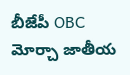బీజేపీ OBC మోర్చా జాతీయ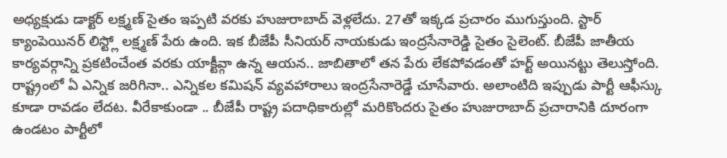అధ్యక్షుడు డాక్టర్ లక్ష్మణ్ సైతం ఇప్పటి వరకు హుజురాబాద్ వెళ్లలేదు. 27తో ఇక్కడ ప్రచారం ముగుస్తుంది. స్టార్ క్యాంపెయినర్ లిస్ట్లో లక్ష్మణ్ పేరు ఉంది. ఇక బీజేపీ సీనియర్ నాయకుడు ఇంద్రసేనారెడ్డి సైతం సైలెంట్. బీజేపీ జాతీయ కార్యవర్గాన్ని ప్రకటించేంత వరకు యాక్టీవ్గా ఉన్న ఆయన.. జాబితాలో తన పేరు లేకపోవడంతో హర్ట్ అయినట్టు తెలుస్తోంది. రాష్ట్రంలో ఏ ఎన్నిక జరిగినా.. ఎన్నికల కమిషన్ వ్యవహారాలు ఇంద్రసేనారెడ్డే చూసేవారు. అలాంటిది ఇప్పుడు పార్టీ ఆఫీస్కు కూడా రావడం లేదట. వీరేకాకుండా .. బీజేపీ రాష్ట్ర పదాధికారుల్లో మరికొందరు సైతం హుజురాబాద్ ప్రచారానికి దూరంగా ఉండటం పార్టీలో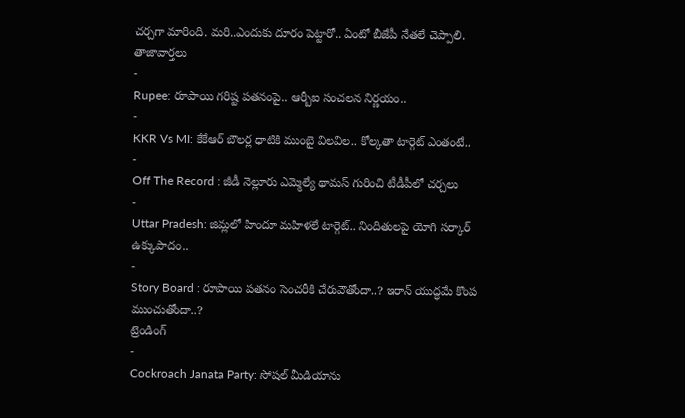చర్చగా మారింది. మరి..ఎందుకు దూరం పెట్టారో.. ఏంటో బీజేపీ నేతలే చెప్పాలి.
తాజావార్తలు
-
Rupee: రూపాయి గరిష్ట పతనంపై.. ఆర్బీఐ సంచలన నిర్ణయం..
-
KKR Vs MI: కేకేఆర్ బౌలర్ల ధాటికి ముంబై విలవిల.. కోల్కతా టార్గెట్ ఎంతంటే..
-
Off The Record : జీడీ నెల్లూరు ఎమ్మెల్యే థామస్ గురించి టీడీపీలో చర్చలు
-
Uttar Pradesh: జిమ్లలో హిందూ మహిళలే టార్గెట్.. నిందితులపై యోగి సర్కార్ ఉక్కుపాదం..
-
Story Board : రూపాయి పతనం సెంచరీకి చేరువౌతోందా..? ఇరాన్ యుద్ధమే కొంప ముంచుతోందా..?
ట్రెండింగ్
-
Cockroach Janata Party: సోషల్ మీడియాను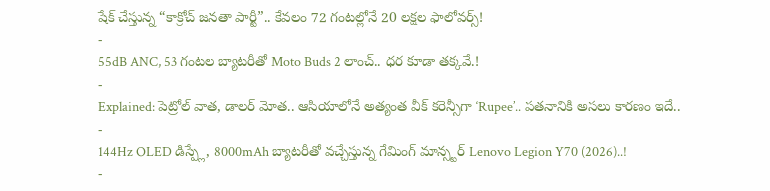షేక్ చేస్తున్న “కాక్రోచ్ జనతా పార్టీ”.. కేవలం 72 గంటల్లోనే 20 లక్షల ఫాలోవర్స్!
-
55dB ANC, 53 గంటల బ్యాటరీతో Moto Buds 2 లాంచ్.. ధర కూడా తక్కవే.!
-
Explained: పెట్రోల్ వాత, డాలర్ మోత.. ఆసియాలోనే అత్యంత వీక్ కరెన్సీగా ‘Rupee’.. పతనానికి అసలు కారణం ఇదే..
-
144Hz OLED డిస్ప్లే, 8000mAh బ్యాటరీతో వచ్చేస్తున్న గేమింగ్ మాన్స్టర్ Lenovo Legion Y70 (2026)..!
-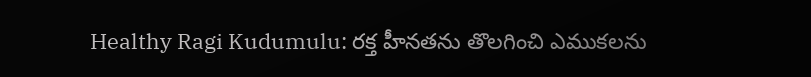Healthy Ragi Kudumulu: రక్త హీనతను తొలగించి ఎముకలను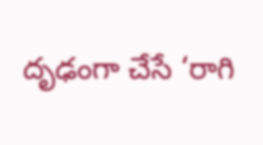దృఢంగా చేసే ‘రాగి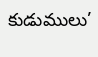కుడుములు’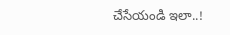చేసేయండి ఇలా..!